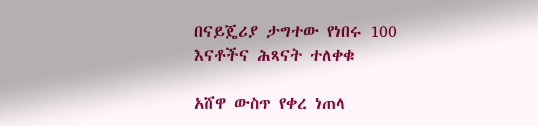በናይጄሪያ ታግተው የነበሩ 100 እናቶችና ሕጻናት ተለቀቁ

አሸዋ ውስጥ የቀረ ነጠላ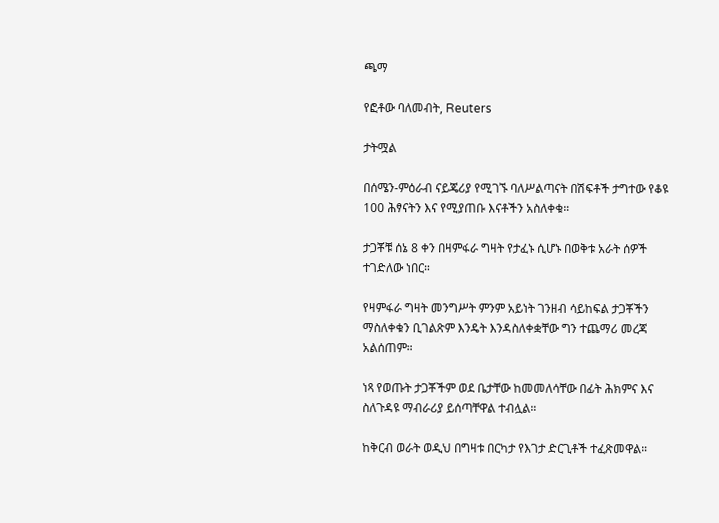ጫማ

የፎቶው ባለመብት, Reuters

ታትሟል

በሰሜን-ምዕራብ ናይጄሪያ የሚገኙ ባለሥልጣናት በሽፍቶች ታግተው የቆዩ 100 ሕፃናትን እና የሚያጠቡ እናቶችን አስለቀቁ።

ታጋቾቹ ሰኔ 8 ቀን በዛምፋራ ግዛት የታፈኑ ሲሆኑ በወቅቱ አራት ሰዎች ተገድለው ነበር።

የዛምፋራ ግዛት መንግሥት ምንም አይነት ገንዘብ ሳይከፍል ታጋቾችን ማስለቀቁን ቢገልጽም እንዴት እንዳስለቀቋቸው ግን ተጨማሪ መረጃ አልሰጠም።

ነጻ የወጡት ታጋቾችም ወደ ቤታቸው ከመመለሳቸው በፊት ሕክምና እና ስለጉዳዩ ማብራሪያ ይሰጣቸዋል ተብሏል።

ከቅርብ ወራት ወዲህ በግዛቱ በርካታ የእገታ ድርጊቶች ተፈጽመዋል።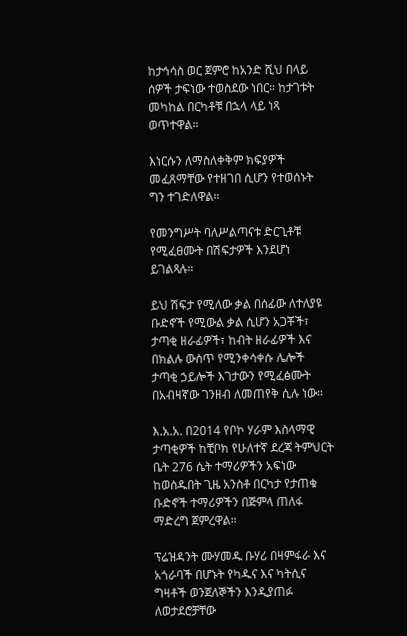ከታኅሳስ ወር ጀምሮ ከአንድ ሺህ በላይ ሰዎች ታፍነው ተወስደው ነበር። ከታገቱት መካከል በርካቶቹ በኋላ ላይ ነጻ ወጥተዋል።

እነርሱን ለማስለቀቅም ክፍያዎች መፈጸማቸው የተዘገበ ሲሆን የተወሰኑት ግን ተገድለዋል።

የመንግሥት ባለሥልጣናቱ ድርጊቶቹ የሚፈፀሙት በሽፍታዎች እንደሆነ ይገልጻሉ።

ይህ ሽፍታ የሚለው ቃል በሰፊው ለተለያዩ ቡድኖች የሚውል ቃል ሲሆን አጋቾች፣ ታጣቂ ዘራፊዎች፣ ከብት ዘራፊዎች እና በክልሉ ውስጥ የሚንቀሳቀሱ ሌሎች ታጣቂ ኃይሎች እገታውን የሚፈፅሙት በአብዛኛው ገንዘብ ለመጠየቅ ሲሉ ነው።

እ.አ.አ. በ2014 የቦኮ ሃራም እስላማዊ ታጣቂዎች ከቺቦክ የሁለተኛ ደረጃ ትምህርት ቤት 276 ሴት ተማሪዎችን አፍነው ከወሰዱበት ጊዜ አንስቶ በርካታ የታጠቁ ቡድኖች ተማሪዎችን በጅምላ ጠለፋ ማድረግ ጀምረዋል።

ፕሬዝዳንት ሙሃመዱ ቡሃሪ በዛምፋራ እና አጎራባች በሆኑት የካዱና እና ካትሲና ግዛቶች ወንጀለኞችን እንዲያጠፉ ለወታደሮቻቸው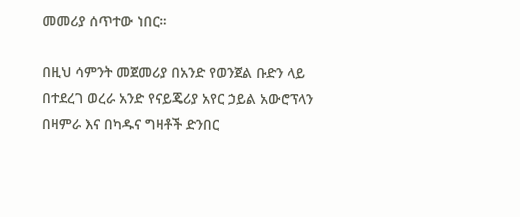መመሪያ ሰጥተው ነበር።

በዚህ ሳምንት መጀመሪያ በአንድ የወንጀል ቡድን ላይ በተደረገ ወረራ አንድ የናይጄሪያ አየር ኃይል አውሮፕላን በዛምራ እና በካዱና ግዛቶች ድንበር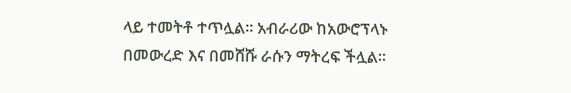ላይ ተመትቶ ተጥሏል። አብራሪው ከአውሮፕላኑ በመውረድ እና በመሸሹ ራሱን ማትረፍ ችሏል።